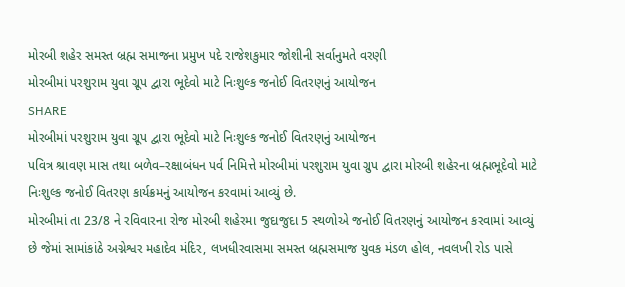મોરબી શહેર સમસ્ત બ્રહ્મ સમાજના પ્રમુખ પદે રાજેશકુમાર જોશીની સર્વાનુમતે વરણી
મોરબીમાં પરશુરામ યુવા ગ્રૂપ દ્વારા ભૂદેવો માટે નિઃશુલ્ક જનોઈ વિતરણનું આયોજન
SHARE
મોરબીમાં પરશુરામ યુવા ગ્રૂપ દ્વારા ભૂદેવો માટે નિઃશુલ્ક જનોઈ વિતરણનું આયોજન
પવિત્ર શ્રાવણ માસ તથા બળેવ–રક્ષાબંધન પર્વ નિમિત્તે મોરબીમાં પરશુરામ યુવા ગ્રુપ દ્વારા મોરબી શહેરના બ્રહ્મભૂદેવો માટે નિઃશુલ્ક જનોઈ વિતરણ કાર્યક્રમનું આયોજન કરવામાં આવ્યું છે.
મોરબીમાં તા 23/8 ને રવિવારના રોજ મોરબી શહેરમા જુદાજુદા 5 સ્થળોએ જનોઈ વિતરણનું આયોજન કરવામાં આવ્યું છે જેમાં સામાંકાંઠે અગ્નેશ્વર મહાદેવ મંદિર, લખધીરવાસમા સમસ્ત બ્રહ્મસમાજ યુવક મંડળ હોલ, નવલખી રોડ પાસે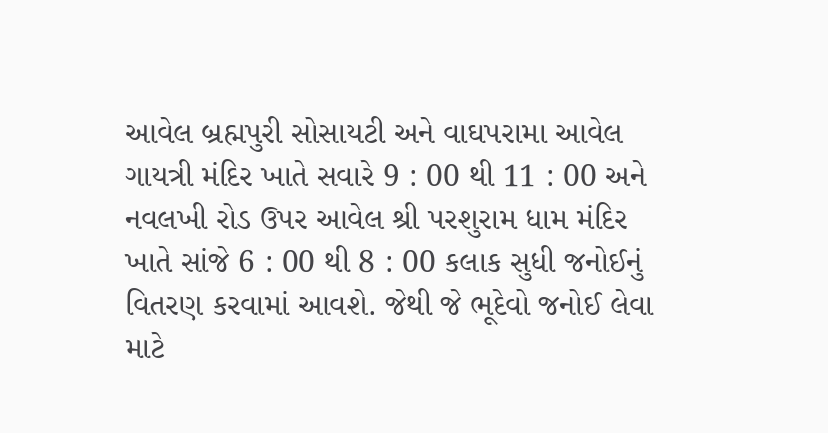આવેલ બ્રહ્મપુરી સોસાયટી અને વાઘપરામા આવેલ ગાયત્રી મંદિર ખાતે સવારે 9 : 00 થી 11 : 00 અને નવલખી રોડ ઉપર આવેલ શ્રી પરશુરામ ધામ મંદિર ખાતે સાંજે 6 : 00 થી 8 : 00 કલાક સુધી જનોઈનું વિતરણ કરવામાં આવશે. જેથી જે ભૂદેવો જનોઈ લેવા માટે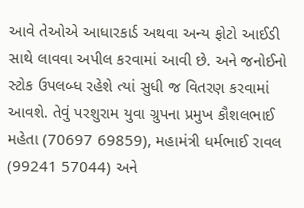આવે તેઓએ આધારકાર્ડ અથવા અન્ય ફોટો આઈડી સાથે લાવવા અપીલ કરવામાં આવી છે. અને જનોઈનો સ્ટોક ઉપલબ્ધ રહેશે ત્યાં સુધી જ વિતરણ કરવામાં આવશે. તેવું પરશુરામ યુવા ગ્રુપના પ્રમુખ કૌશલભાઈ મહેતા (70697 69859), મહામંત્રી ધર્મભાઈ રાવલ (99241 57044) અને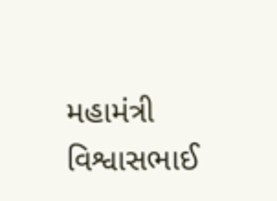મહામંત્રી વિશ્વાસભાઈ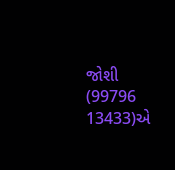જોશી (99796 13433)એ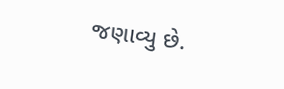જણાવ્યુ છે.